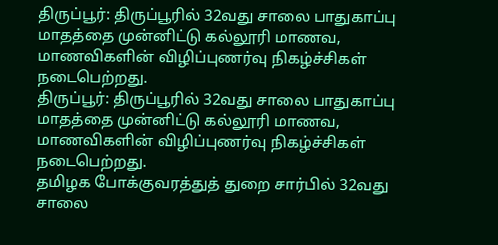திருப்பூர்: திருப்பூரில் 32வது சாலை பாதுகாப்பு மாதத்தை முன்னிட்டு கல்லூரி மாணவ, மாணவிகளின் விழிப்புணர்வு நிகழ்ச்சிகள் நடைபெற்றது.
திருப்பூர்: திருப்பூரில் 32வது சாலை பாதுகாப்பு மாதத்தை முன்னிட்டு கல்லூரி மாணவ, மாணவிகளின் விழிப்புணர்வு நிகழ்ச்சிகள் நடைபெற்றது.
தமிழக போக்குவரத்துத் துறை சார்பில் 32வது சாலை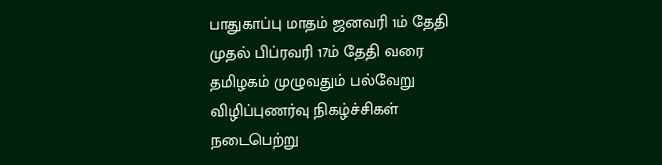பாதுகாப்பு மாதம் ஜனவரி 1ம் தேதி முதல் பிப்ரவரி 17ம் தேதி வரை தமிழகம் முழுவதும் பல்வேறு விழிப்புணர்வு நிகழ்ச்சிகள் நடைபெற்று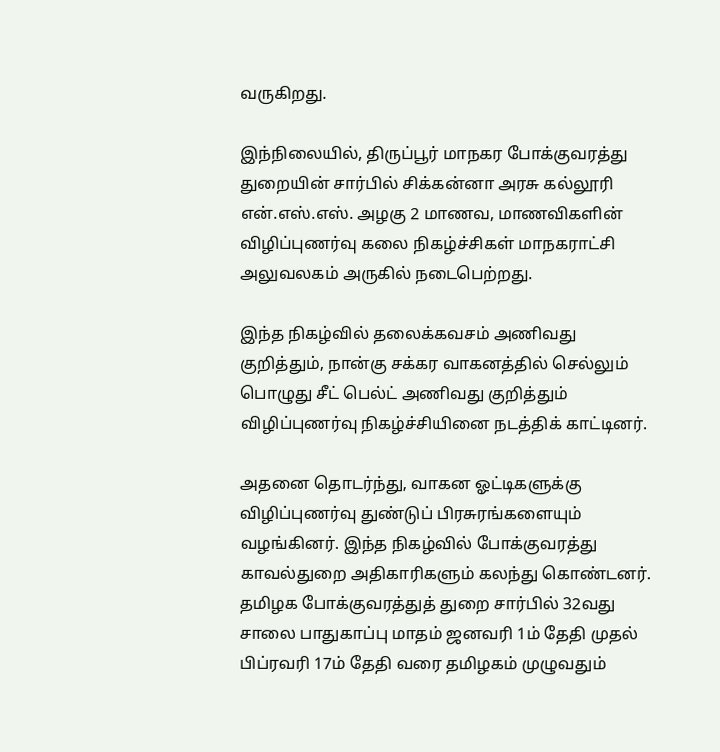வருகிறது.

இந்நிலையில், திருப்பூர் மாநகர போக்குவரத்து துறையின் சார்பில் சிக்கன்னா அரசு கல்லூரி என்.எஸ்.எஸ். அழகு 2 மாணவ, மாணவிகளின் விழிப்புணர்வு கலை நிகழ்ச்சிகள் மாநகராட்சி அலுவலகம் அருகில் நடைபெற்றது.

இந்த நிகழ்வில் தலைக்கவசம் அணிவது குறித்தும், நான்கு சக்கர வாகனத்தில் செல்லும் பொழுது சீட் பெல்ட் அணிவது குறித்தும் விழிப்புணர்வு நிகழ்ச்சியினை நடத்திக் காட்டினர்.

அதனை தொடர்ந்து, வாகன ஓட்டிகளுக்கு விழிப்புணர்வு துண்டுப் பிரசுரங்களையும் வழங்கினர். இந்த நிகழ்வில் போக்குவரத்து காவல்துறை அதிகாரிகளும் கலந்து கொண்டனர்.
தமிழக போக்குவரத்துத் துறை சார்பில் 32வது சாலை பாதுகாப்பு மாதம் ஜனவரி 1ம் தேதி முதல் பிப்ரவரி 17ம் தேதி வரை தமிழகம் முழுவதும்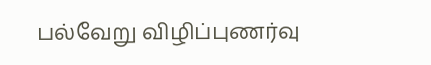பல்வேறு விழிப்புணர்வு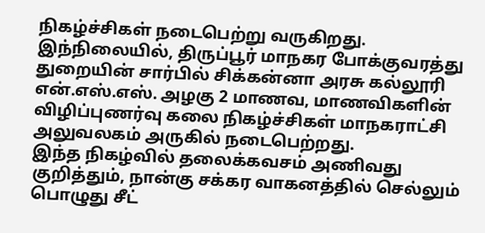நிகழ்ச்சிகள் நடைபெற்று வருகிறது.
இந்நிலையில், திருப்பூர் மாநகர போக்குவரத்து துறையின் சார்பில் சிக்கன்னா அரசு கல்லூரி என்.எஸ்.எஸ். அழகு 2 மாணவ, மாணவிகளின் விழிப்புணர்வு கலை நிகழ்ச்சிகள் மாநகராட்சி அலுவலகம் அருகில் நடைபெற்றது.
இந்த நிகழ்வில் தலைக்கவசம் அணிவது குறித்தும், நான்கு சக்கர வாகனத்தில் செல்லும் பொழுது சீட்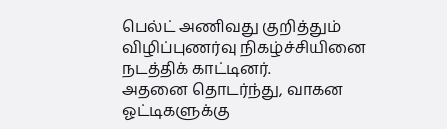பெல்ட் அணிவது குறித்தும் விழிப்புணர்வு நிகழ்ச்சியினை நடத்திக் காட்டினர்.
அதனை தொடர்ந்து, வாகன ஓட்டிகளுக்கு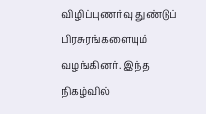விழிப்புணர்வு துண்டுப் பிரசுரங்களையும் வழங்கினர். இந்த நிகழ்வில்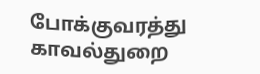போக்குவரத்து காவல்துறை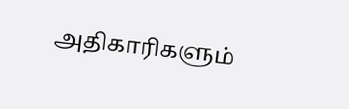அதிகாரிகளும்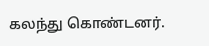கலந்து கொண்டனர்.